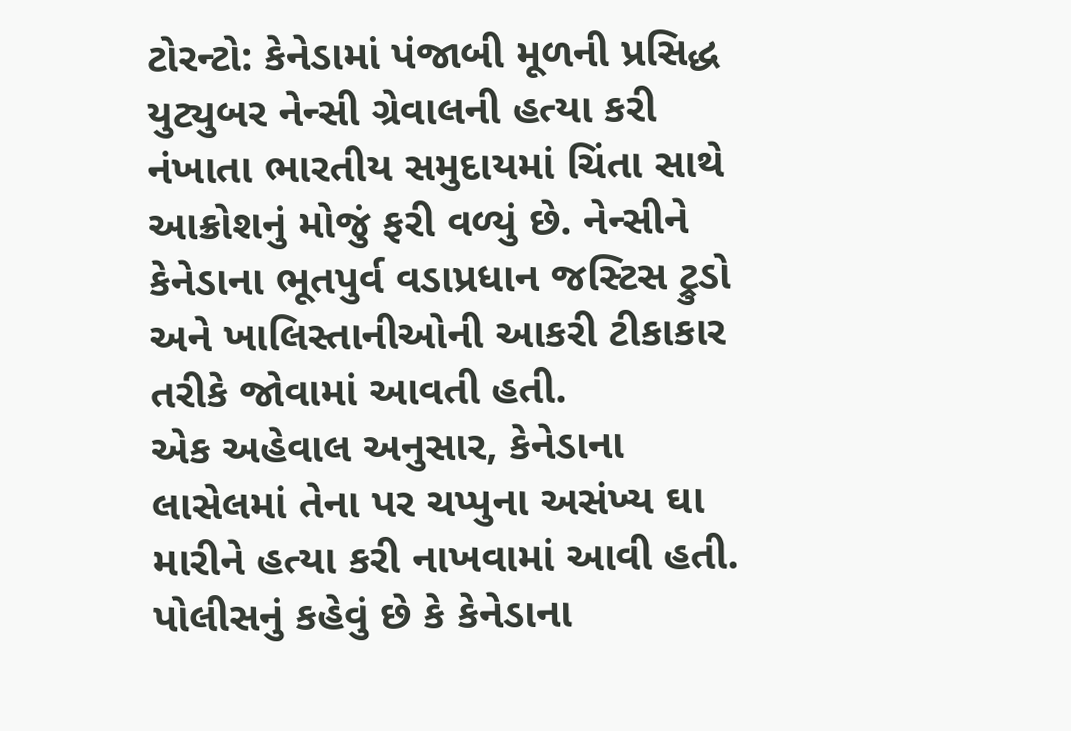ટોરન્ટો: કેનેડામાં પંજાબી મૂળની પ્રસિદ્ધ યુટ્યુબર નેન્સી ગ્રેવાલની હત્યા કરી નંખાતા ભારતીય સમુદાયમાં ચિંતા સાથે આક્રોશનું મોજું ફરી વળ્યું છે. નેન્સીને કેનેડાના ભૂતપુર્વ વડાપ્રધાન જસ્ટિસ ટ્રુડો અને ખાલિસ્તાનીઓની આકરી ટીકાકાર તરીકે જોવામાં આવતી હતી.
એક અહેવાલ અનુસાર, કેનેડાના લાસેલમાં તેના પર ચપ્પુના અસંખ્ય ઘા મારીને હત્યા કરી નાખવામાં આવી હતી. પોલીસનું કહેવું છે કે કેનેડાના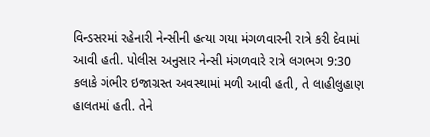વિન્ડસરમાં રહેનારી નેન્સીની હત્યા ગયા મંગળવારની રાત્રે કરી દેવામાં આવી હતી. પોલીસ અનુસાર નેન્સી મંગળવારે રાત્રે લગભગ 9:30 કલાકે ગંભીર ઇજાગ્રસ્ત અવસ્થામાં મળી આવી હતી, તે લાહીલુહાણ હાલતમાં હતી. તેને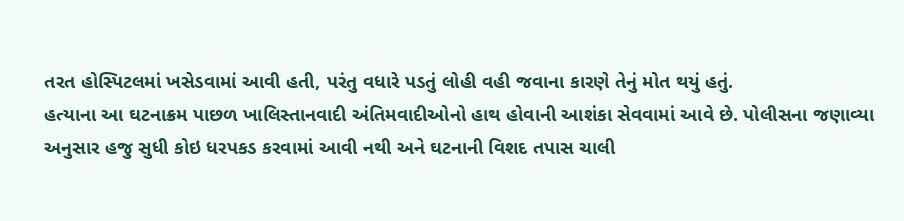તરત હોસ્પિટલમાં ખસેડવામાં આવી હતી, પરંતુ વધારે પડતું લોહી વહી જવાના કારણે તેનું મોત થયું હતું.
હત્યાના આ ઘટનાક્રમ પાછળ ખાલિસ્તાનવાદી અંતિમવાદીઓનો હાથ હોવાની આશંકા સેવવામાં આવે છે. પોલીસના જણાવ્યા અનુસાર હજુ સુધી કોઇ ધરપકડ કરવામાં આવી નથી અને ઘટનાની વિશદ તપાસ ચાલી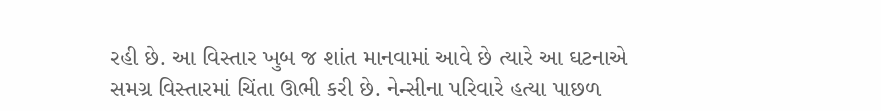રહી છે. આ વિસ્તાર ખુબ જ શાંત માનવામાં આવે છે ત્યારે આ ઘટનાએ સમગ્ર વિસ્તારમાં ચિંતા ઊભી કરી છે. નેન્સીના પરિવારે હત્યા પાછળ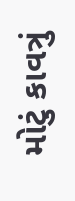મોટું કાવત્રું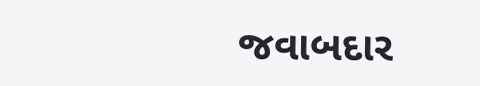જવાબદાર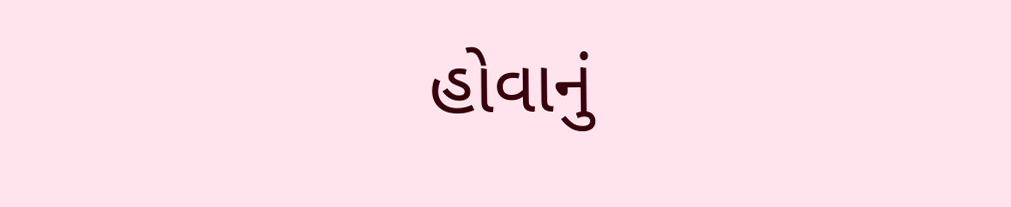હોવાનું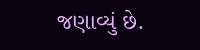જણાવ્યું છે.